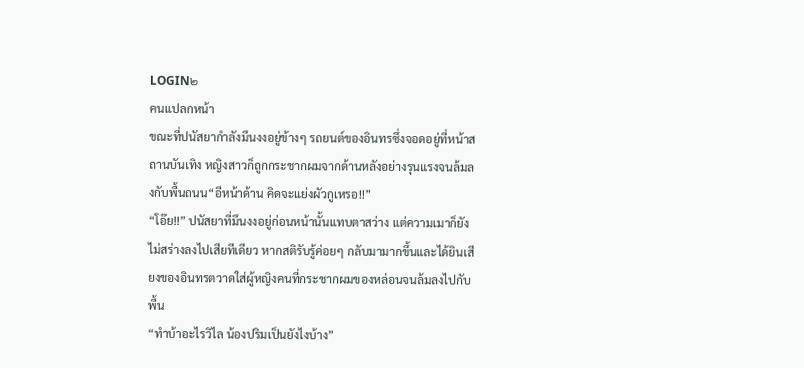LOGIN๒
คนแปลกหน้า
ขณะที่ปนัสยากำลังมึนงงอยู่ข้างๆ รถยนต์ของอินทรซึ่งจอดอยู่ที่หน้าสถานบันเทิง หญิงสาวก็ถูกกระชากผมจากด้านหลังอย่างรุนแรงจนล้มลงกับพื้นถนน“อีหน้าด้าน คิดจะแย่งผัวกูเหรอ!!”
“โอ๊ย!!” ปนัสยาที่มึนงงอยู่ก่อนหน้านั้นแทบตาสว่าง แต่ความเมาก็ยังไม่สร่างลงไปเสียทีเดียว หากสติรับรู้ค่อยๆ กลับมามากขึ้นและได้ยินเสียงของอินทรตวาดใส่ผู้หญิงคนที่กระชากผมของหล่อนจนล้มลงไปกับพื้น
“ทำบ้าอะไรวิไล น้องปริมเป็นยังไงบ้าง”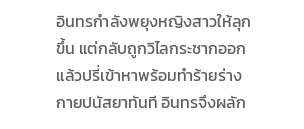อินทรกำลังพยุงหญิงสาวให้ลุกขึ้น แต่กลับถูกวิไลกระชากออกแล้วปรี่เข้าหาพร้อมทำร้ายร่างกายปนัสยาทันที อินทรจึงผลัก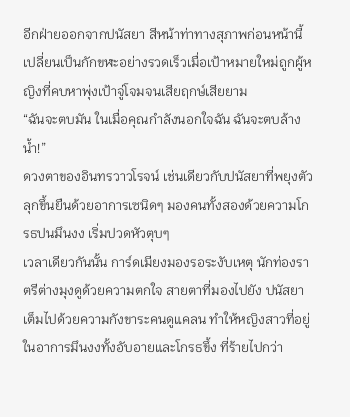อีกฝ่ายออกจากปนัสยา สีหน้าท่าทางสุภาพก่อนหน้านี้เปลี่ยนเป็นกักขฬะอย่างรวดเร็วเมื่อเป้าหมายใหม่ถูกผู้หญิงที่คบหาพุ่งเป้าจู่โจมจนเสียฤกษ์เสียยาม
“ฉันจะตบมัน ในเมื่อคุณกำลังนอกใจฉัน ฉันจะตบล้างน้ำ!”
ดวงตาของอินทรวาวโรจน์ เช่นเดียวกับปนัสยาที่พยุงตัวลุกขึ้นยืนด้วยอาการเซนิดๆ มองคนทั้งสองด้วยความโกรธปนมึนงง เริ่มปวดหัวตุบๆ
เวลาเดียวกันนั้น การ์ดเมียงมองรอระงับเหตุ นักท่องราตรีต่างมุงดูด้วยความตกใจ สายตาที่มองไปยัง ปนัสยาเต็มไปด้วยความกังขาระคนดูแคลน ทำให้หญิงสาวที่อยู่ในอาการมึนงงทั้งอับอายและโกรธขึ้ง ที่ร้ายไปกว่า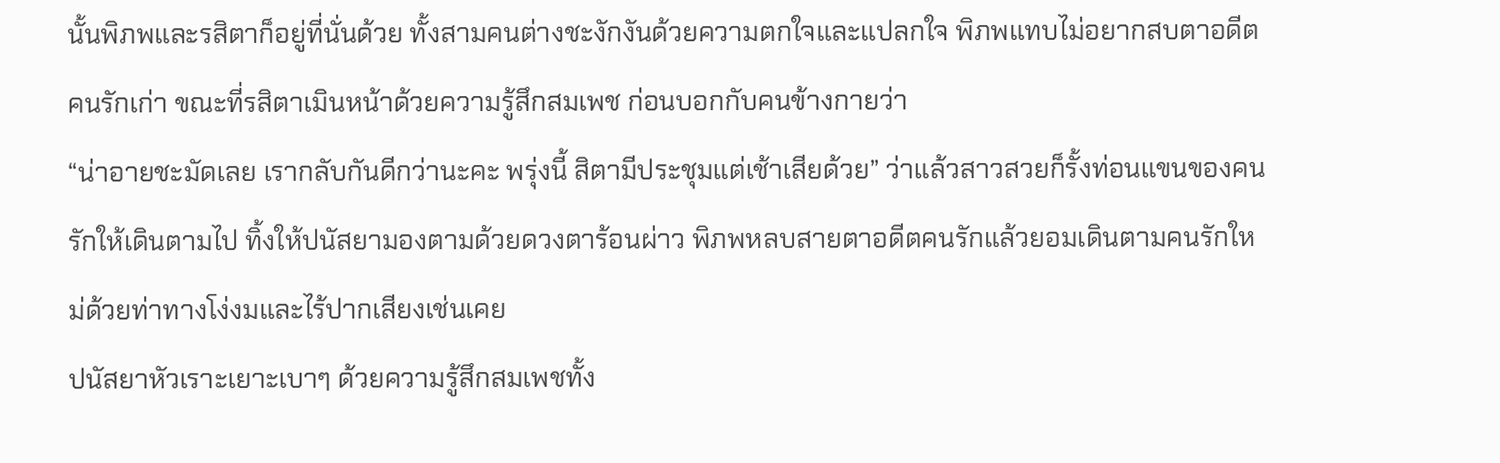นั้นพิภพและรสิตาก็อยู่ที่นั่นด้วย ทั้งสามคนต่างชะงักงันด้วยความตกใจและแปลกใจ พิภพแทบไม่อยากสบตาอดีตคนรักเก่า ขณะที่รสิตาเมินหน้าด้วยความรู้สึกสมเพช ก่อนบอกกับคนข้างกายว่า
“น่าอายชะมัดเลย เรากลับกันดีกว่านะคะ พรุ่งนี้ สิตามีประชุมแต่เช้าเสียด้วย” ว่าแล้วสาวสวยก็รั้งท่อนแขนของคนรักให้เดินตามไป ทิ้งให้ปนัสยามองตามด้วยดวงตาร้อนผ่าว พิภพหลบสายตาอดีตคนรักแล้วยอมเดินตามคนรักใหม่ด้วยท่าทางโง่งมและไร้ปากเสียงเช่นเคย
ปนัสยาหัวเราะเยาะเบาๆ ด้วยความรู้สึกสมเพชทั้ง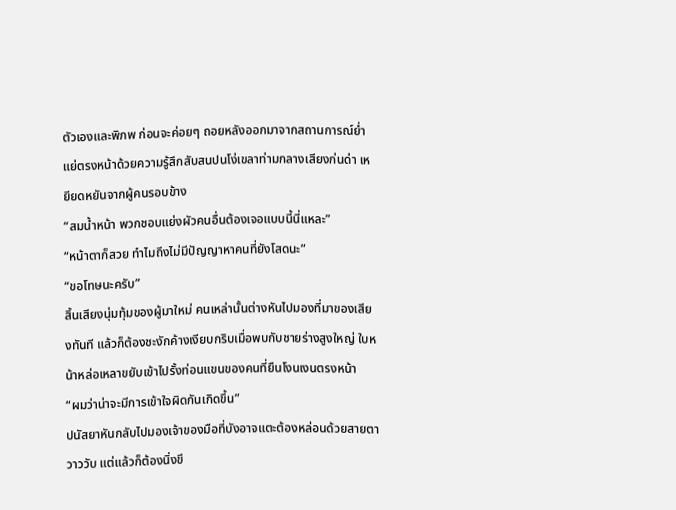ตัวเองและพิภพ ก่อนจะค่อยๆ ถอยหลังออกมาจากสถานการณ์ย่ำแย่ตรงหน้าด้วยความรู้สึกสับสนปนโง่เขลาท่ามกลางเสียงก่นด่า เหยียดหยันจากผู้คนรอบข้าง
“สมน้ำหน้า พวกชอบแย่งผัวคนอื่นต้องเจอแบบนี้นี่แหละ”
“หน้าตาก็สวย ทำไมถึงไม่มีปัญญาหาคนที่ยังโสดนะ”
“ขอโทษนะครับ”
สิ้นเสียงนุ่มทุ้มของผู้มาใหม่ คนเหล่านั้นต่างหันไปมองที่มาของเสียงทันที แล้วก็ต้องชะงักค้างเงียบกริบเมื่อพบกับชายร่างสูงใหญ่ ใบหน้าหล่อเหลาขยับเข้าไปรั้งท่อนแขนของคนที่ยืนโงนเงนตรงหน้า
“ผมว่าน่าจะมีการเข้าใจผิดกันเกิดขึ้น”
ปนัสยาหันกลับไปมองเจ้าของมือที่บังอาจแตะต้องหล่อนด้วยสายตาวาววับ แต่แล้วก็ต้องนิ่งขึ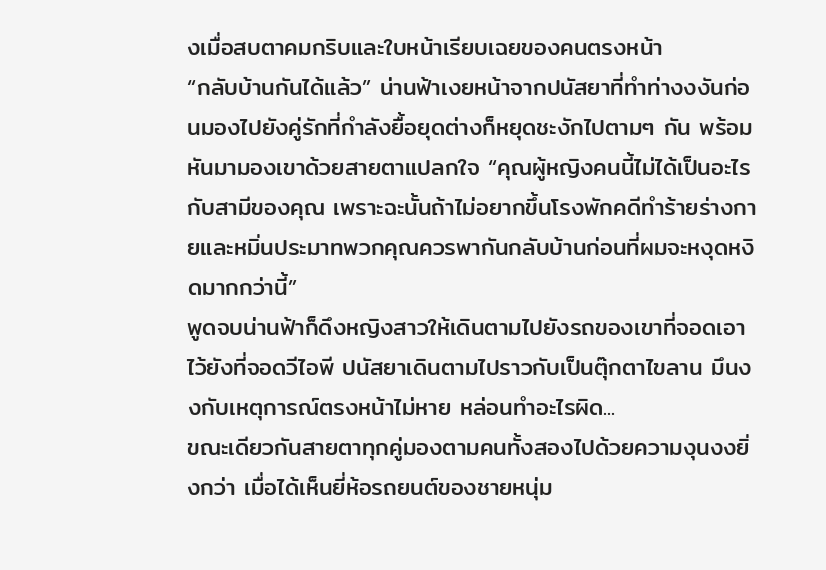งเมื่อสบตาคมกริบและใบหน้าเรียบเฉยของคนตรงหน้า
“กลับบ้านกันได้แล้ว” น่านฟ้าเงยหน้าจากปนัสยาที่ทำท่างงงันก่อนมองไปยังคู่รักที่กำลังยื้อยุดต่างก็หยุดชะงักไปตามๆ กัน พร้อมหันมามองเขาด้วยสายตาแปลกใจ “คุณผู้หญิงคนนี้ไม่ได้เป็นอะไรกับสามีของคุณ เพราะฉะนั้นถ้าไม่อยากขึ้นโรงพักคดีทำร้ายร่างกายและหมิ่นประมาทพวกคุณควรพากันกลับบ้านก่อนที่ผมจะหงุดหงิดมากกว่านี้”
พูดจบน่านฟ้าก็ดึงหญิงสาวให้เดินตามไปยังรถของเขาที่จอดเอาไว้ยังที่จอดวีไอพี ปนัสยาเดินตามไปราวกับเป็นตุ๊กตาไขลาน มึนงงกับเหตุการณ์ตรงหน้าไม่หาย หล่อนทำอะไรผิด...
ขณะเดียวกันสายตาทุกคู่มองตามคนทั้งสองไปด้วยความงุนงงยิ่งกว่า เมื่อได้เห็นยี่ห้อรถยนต์ของชายหนุ่ม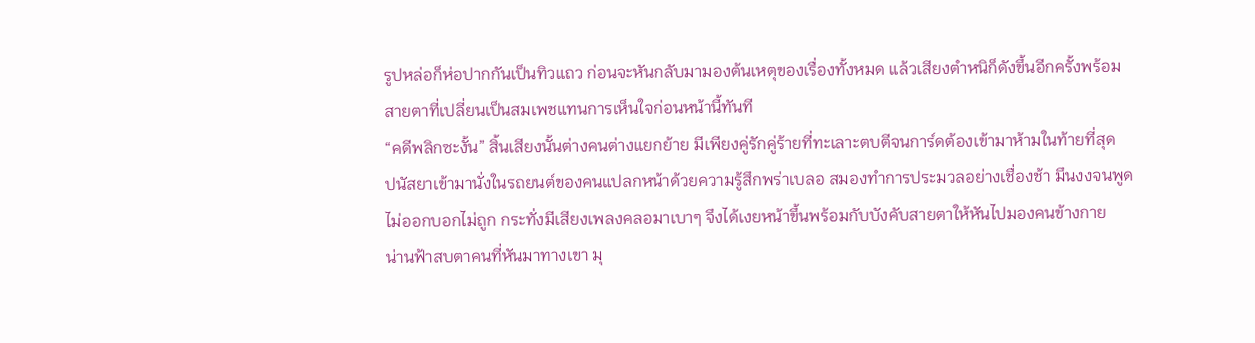รูปหล่อก็ห่อปากกันเป็นทิวแถว ก่อนจะหันกลับมามองต้นเหตุของเรื่องทั้งหมด แล้วเสียงตำหนิก็ดังขึ้นอีกครั้งพร้อมสายตาที่เปลี่ยนเป็นสมเพชแทนการเห็นใจก่อนหน้านี้ทันที
“คดีพลิกซะงั้น” สิ้นเสียงนั้นต่างคนต่างแยกย้าย มีเพียงคู่รักคู่ร้ายที่ทะเลาะตบตีจนการ์ดต้องเข้ามาห้ามในท้ายที่สุด
ปนัสยาเข้ามานั่งในรถยนต์ของคนแปลกหน้าด้วยความรู้สึกพร่าเบลอ สมองทำการประมวลอย่างเชื่องช้า มึนงงจนพูดไม่ออกบอกไม่ถูก กระทั่งมีเสียงเพลงคลอมาเบาๆ จึงได้เงยหน้าขึ้นพร้อมกับบังคับสายตาให้หันไปมองคนข้างกาย
น่านฟ้าสบตาคนที่หันมาทางเขา มุ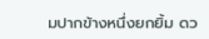มปากข้างหนึ่งยกยิ้ม ดว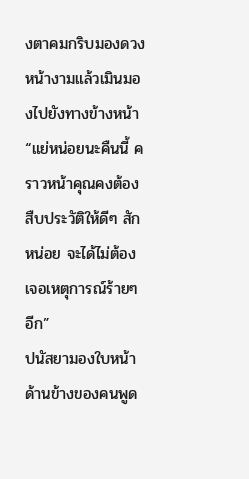งตาคมกริบมองดวงหน้างามแล้วเมินมองไปยังทางข้างหน้า
“แย่หน่อยนะคืนนี้ คราวหน้าคุณคงต้องสืบประวัติให้ดีๆ สักหน่อย จะได้ไม่ต้องเจอเหตุการณ์ร้ายๆ อีก”
ปนัสยามองใบหน้าด้านข้างของคนพูด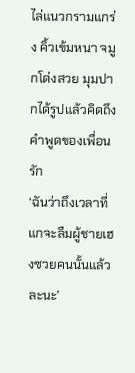ไล่แนวกรามแกร่ง คิ้วเข้มหนา จมูกโด่งสวย มุมปากได้รูปแล้วคิดถึงคำพูดของเพื่อนรัก
‘ฉันว่าถึงเวลาที่แกจะลืมผู้ชายเฮงซวยคนนั้นแล้วละนะ’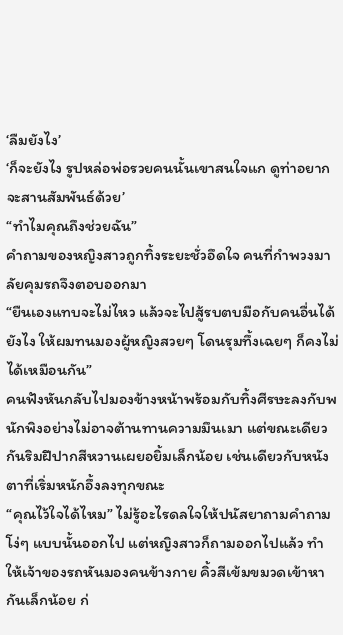‘ลืมยังไง’
‘ก็จะยังไง รูปหล่อพ่อรวยคนนั้นเขาสนใจแก ดูท่าอยากจะสานสัมพันธ์ด้วย’
“ทำไมคุณถึงช่วยฉัน”
คำถามของหญิงสาวถูกทิ้งระยะชั่วอึดใจ คนที่กำพวงมาลัยคุมรถจึงตอบออกมา
“ยืนเองแทบจะไม่ไหว แล้วจะไปสู้รบตบมือกับคนอื่นได้ยังไง ให้ผมทนมองผู้หญิงสวยๆ โดนรุมทึ้งเฉยๆ ก็คงไม่ได้เหมือนกัน”
คนฟังหันกลับไปมองข้างหน้าพร้อมกับทิ้งศีรษะลงกับพนักพิงอย่างไม่อาจต้านทานความมึนเมา แต่ขณะเดียวกันริมฝีปากสีหวานเผยอยิ้มเล็กน้อย เช่นเดียวกับหนังตาที่เริ่มหนักอึ้งลงทุกขณะ
“คุณไว้ใจได้ไหม” ไม่รู้อะไรดลใจให้ปนัสยาถามคำถามโง่ๆ แบบนั้นออกไป แต่หญิงสาวก็ถามออกไปแล้ว ทำให้เจ้าของรถหันมองคนข้างกาย คิ้วสีเข้มขมวดเข้าหากันเล็กน้อย ก่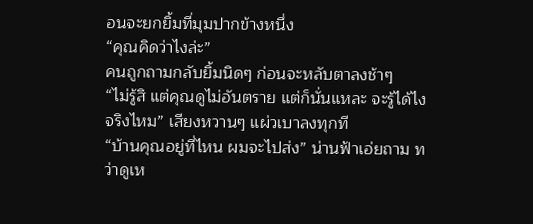อนจะยกยิ้มที่มุมปากข้างหนึ่ง
“คุณคิดว่าไงล่ะ”
คนถูกถามกลับยิ้มนิดๆ ก่อนจะหลับตาลงช้าๆ
“ไม่รู้สิ แต่คุณดูไม่อันตราย แต่ก็นั่นแหละ จะรู้ได้ไงจริงไหม” เสียงหวานๆ แผ่วเบาลงทุกที
“บ้านคุณอยู่ที่ไหน ผมจะไปส่ง” น่านฟ้าเอ่ยถาม ทว่าดูเห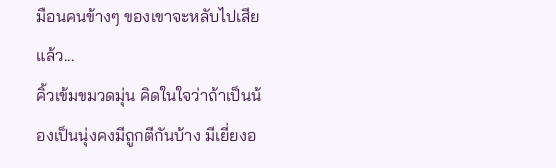มือนคนข้างๆ ของเขาจะหลับไปเสียแล้ว...
คิ้วเข้มขมวดมุ่น คิดในใจว่าถ้าเป็นน้องเป็นนุ่งคงมีถูกตีกันบ้าง มีเยี่ยงอ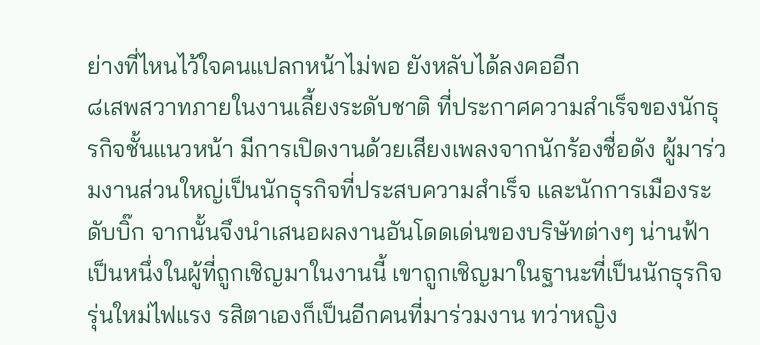ย่างที่ไหนไว้ใจคนแปลกหน้าไม่พอ ยังหลับได้ลงคออีก
๘เสพสวาทภายในงานเลี้ยงระดับชาติ ที่ประกาศความสำเร็จของนักธุรกิจชั้นแนวหน้า มีการเปิดงานด้วยเสียงเพลงจากนักร้องชื่อดัง ผู้มาร่วมงานส่วนใหญ่เป็นนักธุรกิจที่ประสบความสำเร็จ และนักการเมืองระดับบิ๊ก จากนั้นจึงนำเสนอผลงานอันโดดเด่นของบริษัทต่างๆ น่านฟ้าเป็นหนึ่งในผู้ที่ถูกเชิญมาในงานนี้ เขาถูกเชิญมาในฐานะที่เป็นนักธุรกิจรุ่นใหม่ไฟแรง รสิตาเองก็เป็นอีกคนที่มาร่วมงาน ทว่าหญิง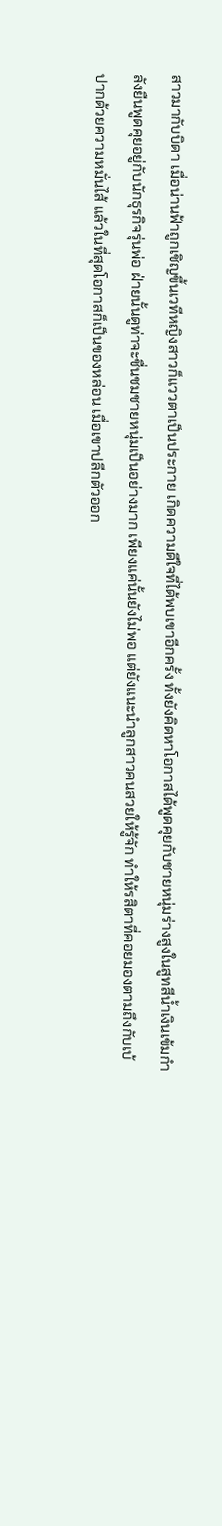สาวมากับบิดา เมื่อน่านฟ้าถูกเชิญขึ้นเวทีหญิงสาวก็แววตาเป็นประกาย เกิดความดีใจที่ได้พบเขาอีกครั้ง ทั้งยังคิดหาโอกาสได้พูดคุยกับชายหนุ่มร่างสูงในสูทสีน้ำเงินเข้มกำลังยืนพูดคุยอยู่กับนักธุรกิจรุ่นพ่อ ฝ่ายนั้นดูท่าจะชื่นชมชายหนุ่มเป็นอย่างมาก เพียงแค่นั้นยังไม่พอ แต่ยังแนะนำลูกสาวคนสวยให้รู้จัก ทำให้รสิตาที่คอยมองตามถึงกับเบ้ปากด้วยความหมั่นไส้ แล้วในที่สุดโอกาสก็เป็นของหล่อน เมื่อเขาปลีกตัวออก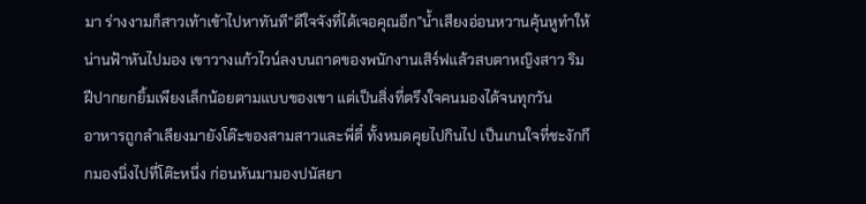มา ร่างงามก็สาวเท้าเข้าไปหาทันที“ดีใจจังที่ได้เจอคุณอีก”น้ำเสียงอ่อนหวานคุ้นหูทำให้น่านฟ้าหันไปมอง เขาวางแก้วไวน์ลงบนถาดของพนักงานเสิร์ฟแล้วสบตาหญิงสาว ริมฝีปากยกยิ้มเพียงเล็กน้อยตามแบบของเขา แต่เป็นสิ่งที่ตรึงใจคนมองได้จนทุกวัน
อาหารถูกลำเลียงมายังโต๊ะของสามสาวและพี่ตี๋ ทั้งหมดคุยไปกินไป เป็นเกนใจที่ชะงักกึกมองนิ่งไปที่โต๊ะหนึ่ง ก่อนหันมามองปนัสยา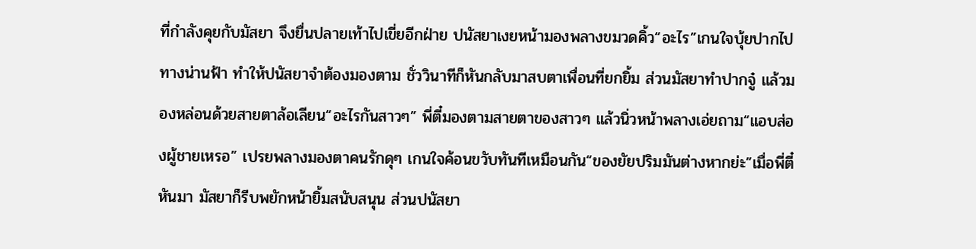ที่กำลังคุยกับมัสยา จึงยื่นปลายเท้าไปเขี่ยอีกฝ่าย ปนัสยาเงยหน้ามองพลางขมวดคิ้ว“อะไร”เกนใจบุ้ยปากไปทางน่านฟ้า ทำให้ปนัสยาจำต้องมองตาม ชั่ววินาทีก็หันกลับมาสบตาเพื่อนที่ยกยิ้ม ส่วนมัสยาทำปากจู๋ แล้วมองหล่อนด้วยสายตาล้อเลียน“อะไรกันสาวๆ” พี่ตี๋มองตามสายตาของสาวๆ แล้วนิ่วหน้าพลางเอ่ยถาม“แอบส่องผู้ชายเหรอ” เปรยพลางมองตาคนรักดุๆ เกนใจค้อนขวับทันทีเหมือนกัน“ของยัยปริมมันต่างหากย่ะ”เมื่อพี่ตี๋หันมา มัสยาก็รีบพยักหน้ายิ้มสนับสนุน ส่วนปนัสยา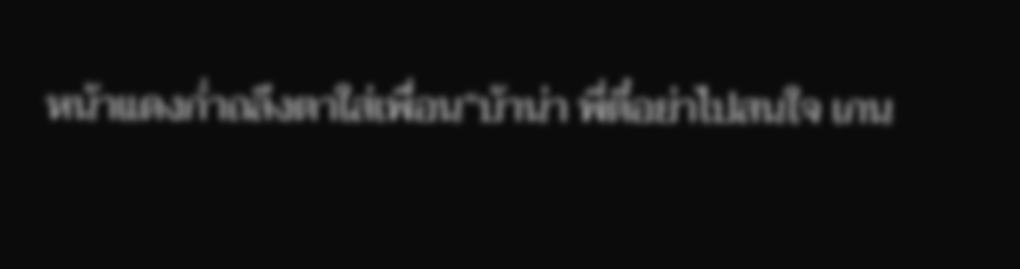หน้าแดงก่ำถลึงตาใส่เพื่อน“บ้าน่า พี่ตี๋อย่าไปสนใจ เกน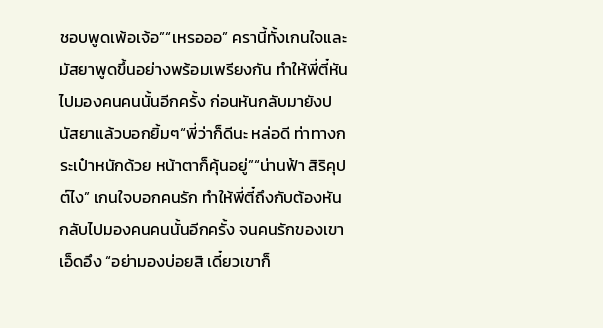ชอบพูดเพ้อเจ้อ”“เหรอออ” ครานี้ทั้งเกนใจและมัสยาพูดขึ้นอย่างพร้อมเพรียงกัน ทำให้พี่ตี๋หันไปมองคนคนนั้นอีกครั้ง ก่อนหันกลับมายังปนัสยาแล้วบอกยิ้มๆ“พี่ว่าก็ดีนะ หล่อดี ท่าทางกระเป๋าหนักด้วย หน้าตาก็คุ้นอยู่”“น่านฟ้า สิริคุปต์ไง” เกนใจบอกคนรัก ทำให้พี่ตี๋ถึงกับต้องหันกลับไปมองคนคนนั้นอีกครั้ง จนคนรักของเขาเอ็ดอึง “อย่ามองบ่อยสิ เดี๋ยวเขาก็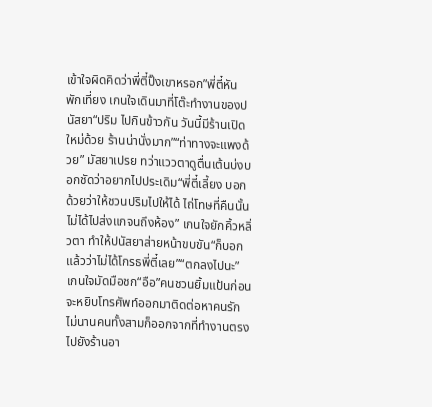เข้าใจผิดคิดว่าพี่ตี๋ปิ๊งเขาหรอก”พี่ตี๋หัน
พักเที่ยง เกนใจเดินมาที่โต๊ะทำงานของปนัสยา“ปริม ไปกินข้าวกัน วันนี้มีร้านเปิดใหม่ด้วย ร้านน่านั่งมาก”“ท่าทางจะแพงด้วย” มัสยาเปรย ทว่าแววตาดูตื่นเต้นบ่งบอกชัดว่าอยากไปประเดิม“พี่ตี๋เลี้ยง บอกด้วยว่าให้ชวนปริมไปให้ได้ ไถ่โทษที่คืนนั้นไม่ได้ไปส่งแกจนถึงห้อง” เกนใจยักคิ้วหลิ่วตา ทำให้ปนัสยาส่ายหน้าขบขัน“ก็บอกแล้วว่าไม่ได้โกรธพี่ตี๋เลย”“ตกลงไปนะ” เกนใจมัดมือชก“อือ”คนชวนยิ้มแป้นก่อนจะหยิบโทรศัพท์ออกมาติดต่อหาคนรัก ไม่นานคนทั้งสามก็ออกจากที่ทำงานตรงไปยังร้านอา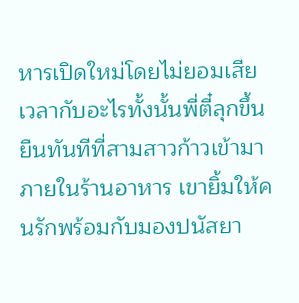หารเปิดใหม่โดยไม่ยอมเสียเวลากับอะไรทั้งนั้นพี่ตี๋ลุกขึ้นยืนทันทีที่สามสาวก้าวเข้ามาภายในร้านอาหาร เขายิ้มให้คนรักพร้อมกับมองปนัสยา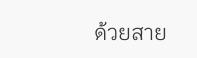ด้วยสาย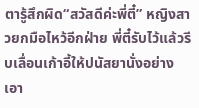ตารู้สึกผิด“สวัสดีค่ะพี่ตี๋” หญิงสาวยกมือไหว้อีกฝ่าย พี่ตี๋รับไว้แล้วรีบเลื่อนเก้าอี้ให้ปนัสยานั่งอย่างเอา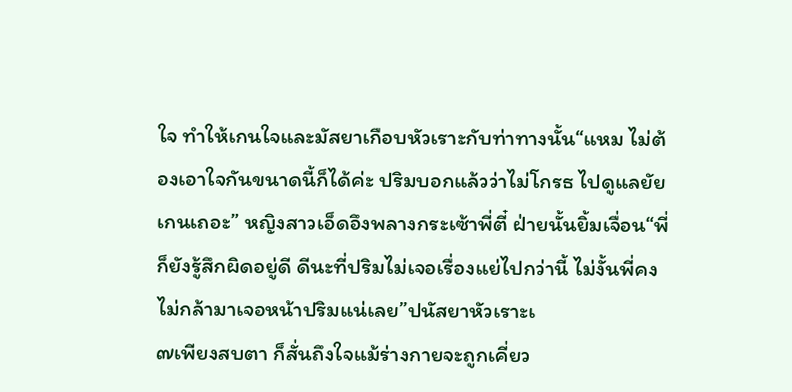ใจ ทำให้เกนใจและมัสยาเกือบหัวเราะกับท่าทางนั้น“แหม ไม่ต้องเอาใจกันขนาดนี้ก็ได้ค่ะ ปริมบอกแล้วว่าไม่โกรธ ไปดูแลยัยเกนเถอะ” หญิงสาวเอ็ดอึงพลางกระเซ้าพี่ตี๋ ฝ่ายนั้นยิ้มเจื่อน“พี่ก็ยังรู้สึกผิดอยู่ดี ดีนะที่ปริมไม่เจอเรื่องแย่ไปกว่านี้ ไม่งั้นพี่คงไม่กล้ามาเจอหน้าปริมแน่เลย”ปนัสยาหัวเราะเ
๗เพียงสบตา ก็สั่นถึงใจแม้ร่างกายจะถูกเคี่ยว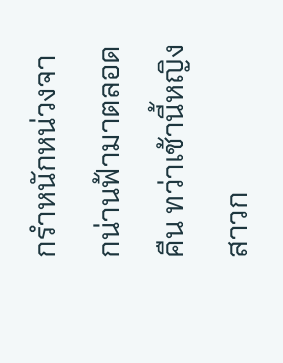กรำหนักหน่วงจากน่านฟ้ามาตลอดคืน ทว่าเช้านี้หญิงสาวก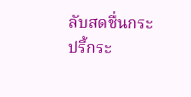ลับสดชื่นกระปรี้กระ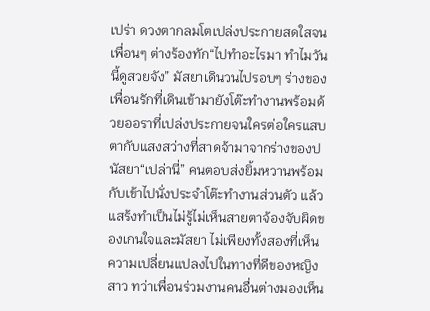เปร่า ดวงตากลมโตเปล่งประกายสดใสจนเพื่อนๆ ต่างร้องทัก“ไปทำอะไรมา ทำไมวันนี้ดูสวยจัง” มัสยาเดินวนไปรอบๆ ร่างของเพื่อนรักที่เดินเข้ามายังโต๊ะทำงานพร้อมด้วยออราที่เปล่งประกายจนใครต่อใครแสบตากับแสงสว่างที่สาดจ้ามาจากร่างของปนัสยา“เปล่านี่” คนตอบส่งยิ้มหวานพร้อมกับเข้าไปนั่งประจำโต๊ะทำงานส่วนตัว แล้วแสร้งทำเป็นไม่รู้ไม่เห็นสายตาจ้องจับผิดของเกนใจและมัสยา ไม่เพียงทั้งสองที่เห็นความเปลี่ยนแปลงไปในทางที่ดีของหญิงสาว ทว่าเพื่อนร่วมงานคนอื่นต่างมองเห็น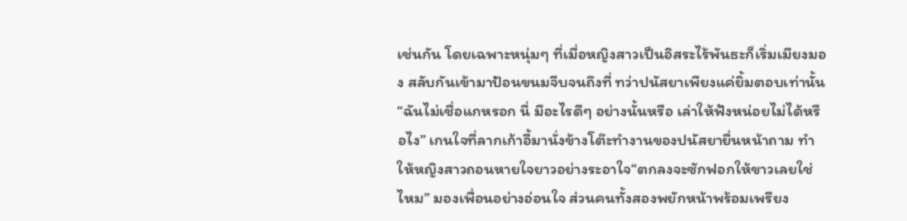เช่นกัน โดยเฉพาะหนุ่มๆ ที่เมื่อหญิงสาวเป็นอิสระไร้พันธะก็เริ่มเมียงมอง สลับกันเข้ามาป้อนขนมจีบจนถึงที่ ทว่าปนัสยาเพียงแค่ยิ้มตอบเท่านั้น“ฉันไม่เชื่อแกหรอก นี่ มีอะไรดีๆ อย่างนั้นหรือ เล่าให้ฟังหน่อยไม่ได้หรือไง” เกนใจที่ลากเก้าอี้มานั่งข้างโต๊ะทำงานของปนัสยายื่นหน้าถาม ทำให้หญิงสาวถอนหายใจยาวอย่างระอาใจ“ตกลงจะซักฟอกให้ขาวเลยใช่ไหม” มองเพื่อนอย่างอ่อนใจ ส่วนคนทั้งสองพยักหน้าพร้อมเพรียง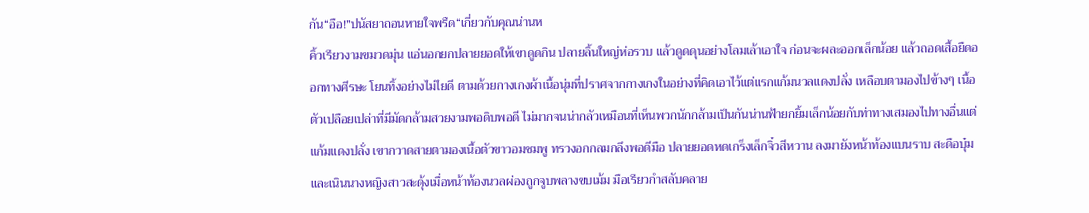กัน“อือ!”ปนัสยาถอนหายใจพรืด“เกี่ยวกับคุณน่านห
คิ้วเรียวงามขมวดมุ่น แอ่นอกยกปลายยอดให้เขาดูดกิน ปลายลิ้นใหญ่ห่อรวบ แล้วดูดดุนอย่างโลมเล้าเอาใจ ก่อนจะผละออกเล็กน้อย แล้วถอดเสื้อยืดออกทางศีรษะ โยนทิ้งอย่างไม่ไยดี ตามด้วยกางเกงผ้าเนื้อนุ่มที่ปราศจากกางเกงในอย่างที่คิดเอาไว้แต่แรกแก้มนวลแดงปลั่ง เหลือบตามองไปข้างๆ เนื้อตัวเปลือยเปล่าที่มีมัดกล้ามสวยงามพอดิบพอดี ไม่มากจนน่ากลัวเหมือนที่เห็นพวกนักกล้ามเป็นกันน่านฟ้ายกยิ้มเล็กน้อยกับท่าทางเสมองไปทางอื่นแต่แก้มแดงปลั่ง เขากวาดสายตามองเนื้อตัวขาวอมชมพู ทรวงอกกลมกลึงพอดีมือ ปลายยอดหดเกร็งเล็กจิ๋วสีหวาน ลงมายังหน้าท้องแบนราบ สะดือบุ๋ม และเนินนางหญิงสาวสะดุ้งเมื่อหน้าท้องนวลผ่องถูกจูบพลางขบเม้ม มือเรียวกำสลับคลาย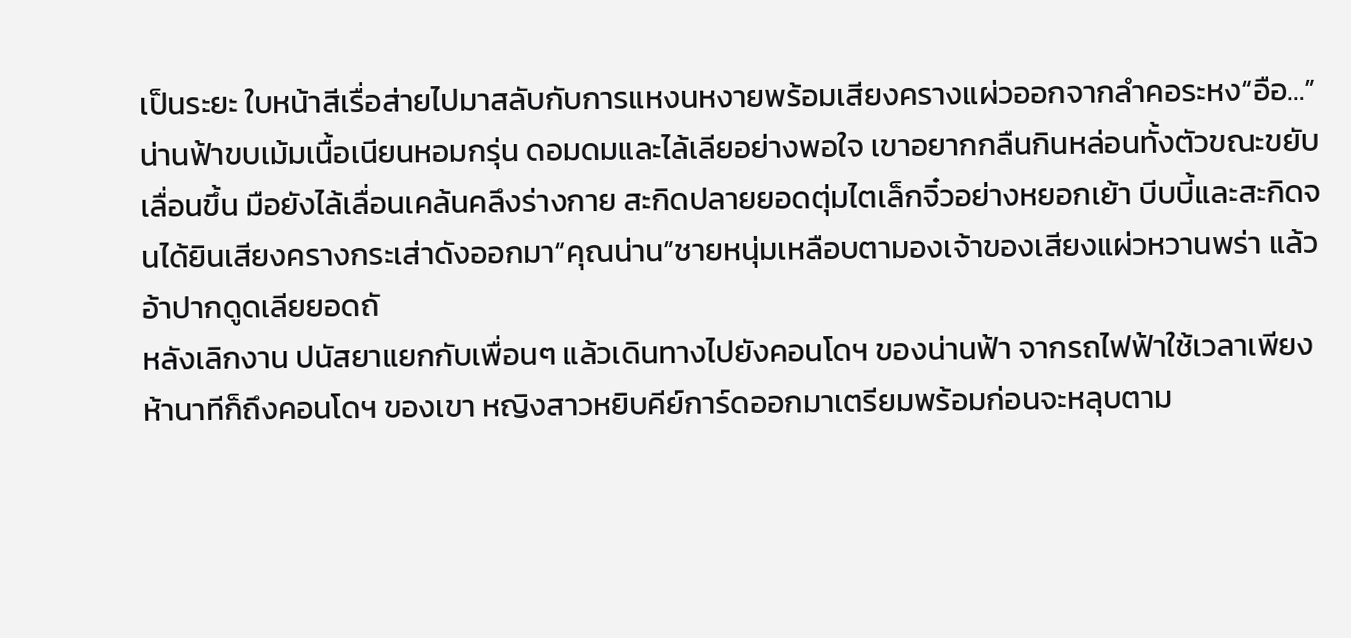เป็นระยะ ใบหน้าสีเรื่อส่ายไปมาสลับกับการแหงนหงายพร้อมเสียงครางแผ่วออกจากลำคอระหง“อือ…”น่านฟ้าขบเม้มเนื้อเนียนหอมกรุ่น ดอมดมและไล้เลียอย่างพอใจ เขาอยากกลืนกินหล่อนทั้งตัวขณะขยับเลื่อนขึ้น มือยังไล้เลื่อนเคล้นคลึงร่างกาย สะกิดปลายยอดตุ่มไตเล็กจิ๋วอย่างหยอกเย้า บีบบี้และสะกิดจนได้ยินเสียงครางกระเส่าดังออกมา“คุณน่าน”ชายหนุ่มเหลือบตามองเจ้าของเสียงแผ่วหวานพร่า แล้วอ้าปากดูดเลียยอดถั
หลังเลิกงาน ปนัสยาแยกกับเพื่อนๆ แล้วเดินทางไปยังคอนโดฯ ของน่านฟ้า จากรถไฟฟ้าใช้เวลาเพียงห้านาทีก็ถึงคอนโดฯ ของเขา หญิงสาวหยิบคีย์การ์ดออกมาเตรียมพร้อมก่อนจะหลุบตาม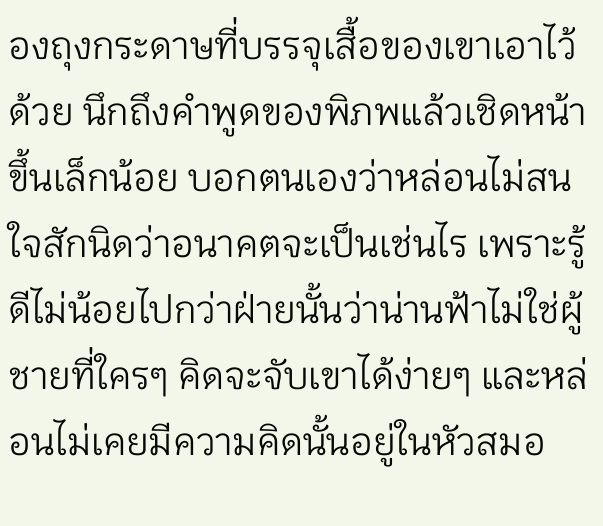องถุงกระดาษที่บรรจุเสื้อของเขาเอาไว้ด้วย นึกถึงคำพูดของพิภพแล้วเชิดหน้าขึ้นเล็กน้อย บอกตนเองว่าหล่อนไม่สนใจสักนิดว่าอนาคตจะเป็นเช่นไร เพราะรู้ดีไม่น้อยไปกว่าฝ่ายนั้นว่าน่านฟ้าไม่ใช่ผู้ชายที่ใครๆ คิดจะจับเขาได้ง่ายๆ และหล่อนไม่เคยมีความคิดนั้นอยู่ในหัวสมอ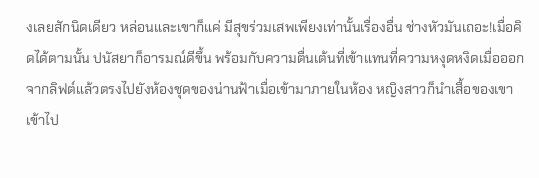งเลยสักนิดเดียว หล่อนและเขาก็แค่ มีสุขร่วมเสพเพียงเท่านั้นเรื่องอื่น ช่างหัวมันเถอะ!เมื่อคิดได้ตามนั้น ปนัสยาก็อารมณ์ดีขึ้น พร้อมกับความตื่นเต้นที่เข้าแทนที่ความหงุดหงิดเมื่อออกจากลิฟต์แล้วตรงไปยังห้องชุดของน่านฟ้าเมื่อเข้ามาภายในห้อง หญิงสาวก็นำเสื้อของเขาเข้าไป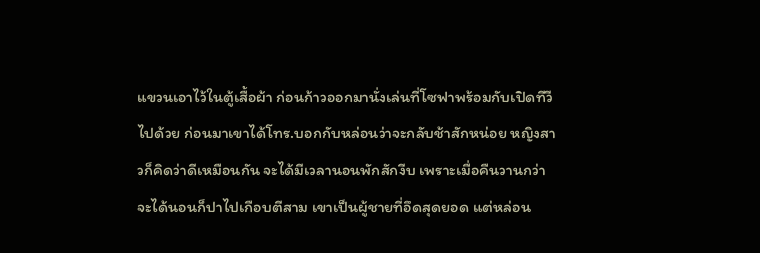แขวนเอาไว้ในตู้เสื้อผ้า ก่อนก้าวออกมานั่งเล่นที่โซฟาพร้อมกับเปิดทีวีไปด้วย ก่อนมาเขาได้โทร.บอกกับหล่อนว่าจะกลับช้าสักหน่อย หญิงสาวก็คิดว่าดีเหมือนกัน จะได้มีเวลานอนพักสักงีบ เพราะเมื่อคืนวานกว่าจะได้นอนก็ปาไปเกือบตีสาม เขาเป็นผู้ชายที่อึดสุดยอด แต่หล่อน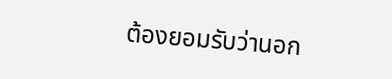ต้องยอมรับว่านอก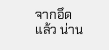จากอึดแล้ว น่าน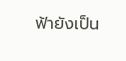ฟ้ายังเป็น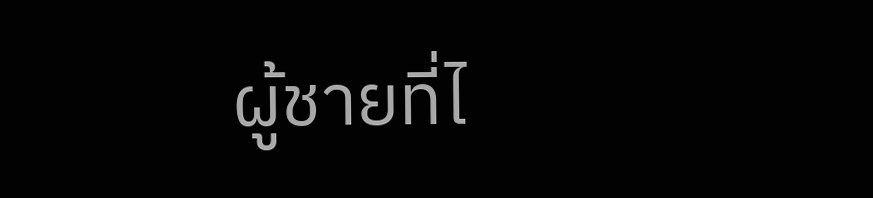ผู้ชายที่ไ